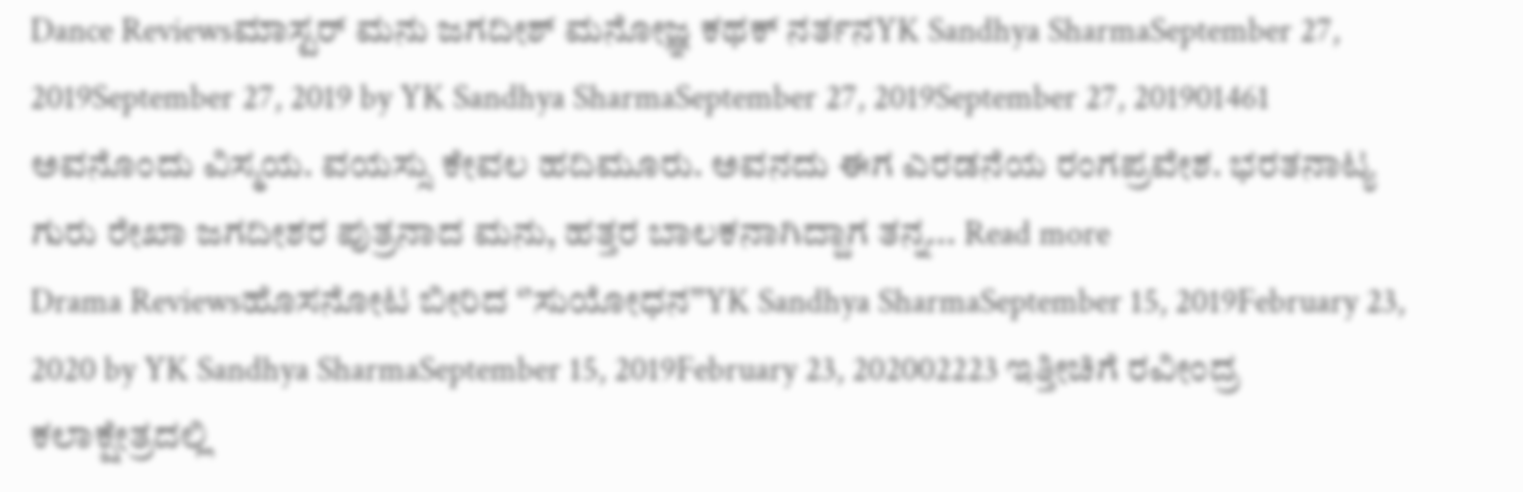Dance Reviewsಮಾಸ್ಟರ್ ಮನು ಜಗದೀಶ್ ಮನೋಜ್ಞ ಕಥಕ್ ನರ್ತನYK Sandhya SharmaSeptember 27, 2019September 27, 2019 by YK Sandhya SharmaSeptember 27, 2019September 27, 201901461 ಅವನೊಂದು ವಿಸ್ಮಯ. ವಯಸ್ಸು ಕೇವಲ ಹದಿಮೂರು. ಅವನದು ಈಗ ಎರಡನೆಯ ರಂಗಪ್ರವೇಶ. ಭರತನಾಟ್ಯ ಗುರು ರೇಖಾ ಜಗದೀಶರ ಪುತ್ರನಾದ ಮನು, ಹತ್ತರ ಬಾಲಕನಾಗಿದ್ದಾಗ ತನ್ನ... Read more
Drama Reviewsಹೊಸನೋಟ ಬೀರಿದ ‘’ಸುಯೋಧನ’’YK Sandhya SharmaSeptember 15, 2019February 23, 2020 by YK Sandhya SharmaSeptember 15, 2019February 23, 202002223 ಇತ್ತೀಚಿಗೆ ರವೀಂದ್ರ ಕಲಾಕ್ಷೇತ್ರದಲ್ಲಿ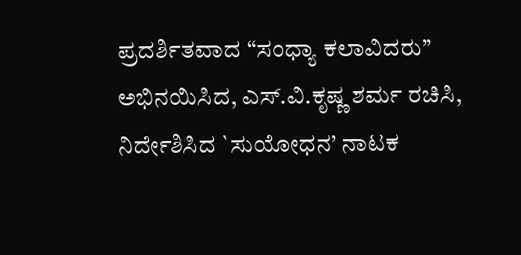ಪ್ರದರ್ಶಿತವಾದ “ಸಂಧ್ಯಾ ಕಲಾವಿದರು’’ ಅಭಿನಯಿಸಿದ, ಎಸ್.ವಿ.ಕೃಷ್ಣ ಶರ್ಮ ರಚಿಸಿ, ನಿರ್ದೇಶಿಸಿದ `ಸುಯೋಧನ’ ನಾಟಕ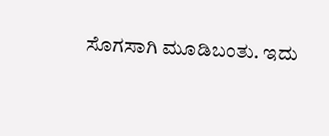ಸೊಗಸಾಗಿ ಮೂಡಿಬಂತು. ಇದು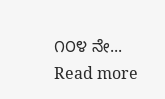೧೦೪ ನೇ... Read more